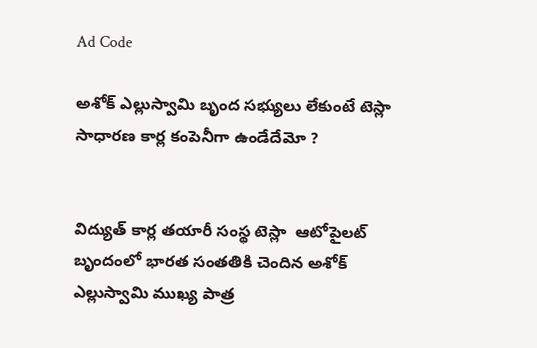Ad Code

అశోక్ ఎల్లుస్వామి బృంద సభ్యులు లేకుంటే టెస్లా సాధారణ కార్ల కంపెనీగా ఉండేదేమో ?


విద్యుత్‌ కార్ల తయారీ సంస్థ టెస్లా  ఆటోపైలట్‌ బృందంలో భారత సంతతికి చెందిన అశోక్ ఎల్లుస్వామి ముఖ్య పాత్ర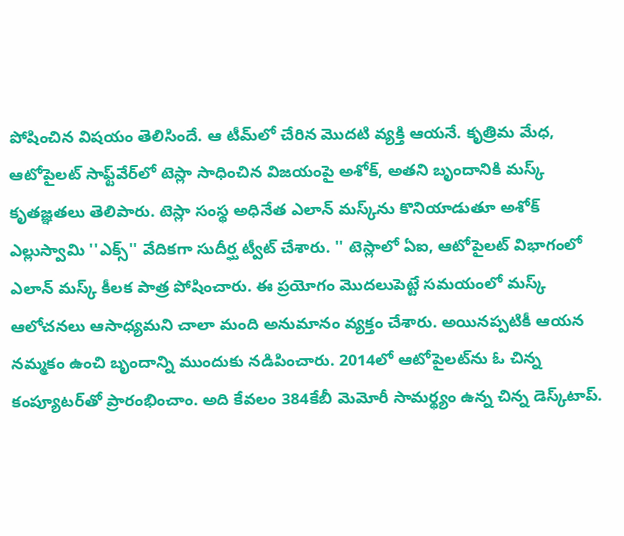పోషించిన విషయం తెలిసిందే. ఆ టీమ్‌లో చేరిన మొదటి వ్యక్తి ఆయనే. కృత్రిమ మేధ, ఆటోపైలట్‌ సాఫ్ట్‌వేర్‌లో టెస్లా సాధించిన విజయంపై అశోక్‌, అతని బృందానికి మస్క్‌ కృతజ్ఞతలు తెలిపారు. టెస్లా సంస్థ అధినేత ఎలాన్‌ మస్క్‌ను కొనియాడుతూ అశోక్‌ ఎల్లుస్వామి ''ఎక్స్‌'' వేదికగా సుదీర్ఘ ట్వీట్‌ చేశారు. '' టెస్లాలో ఏఐ, ఆటోపైలట్‌ విభాగంలో ఎలాన్ మస్క్ కీలక పాత్ర పోషించారు. ఈ ప్రయోగం మొదలుపెట్టే సమయంలో మస్క్‌ ఆలోచనలు ఆసాధ్యమని చాలా మంది అనుమానం వ్యక్తం చేశారు. అయినప్పటికీ ఆయన నమ్మకం ఉంచి బృందాన్ని ముందుకు నడిపించారు. 2014లో ఆటోపైలట్‌ను ఓ చిన్న కంప్యూటర్‌తో ప్రారంభించాం. అది కేవలం 384కేబీ మెమోరీ సామర్థ్యం ఉన్న చిన్న డెస్క్‌టాప్‌.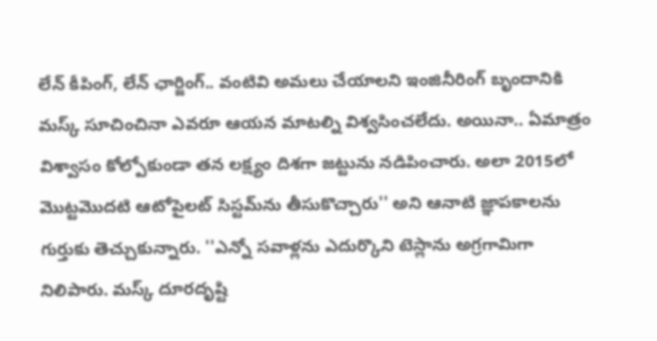లేన్‌ కీపింగ్‌, లేన్‌ ఛార్జింగ్‌.. వంటివి అమలు చేయాలని ఇంజినీరింగ్‌ బృందానికి మస్క్‌ సూచించినా ఎవరూ ఆయన మాటల్ని విశ్వసించలేదు. అయినా.. ఏమాత్రం విశ్వాసం కోల్పోకుండా తన లక్ష్యం దిశగా జట్టును నడిపించారు. అలా 2015లో మొట్టమొదటి ఆటోపైలట్‌ సిస్టమ్‌ను తీసుకొచ్చారు'' అని ఆనాటి జ్ఞాపకాలను గుర్తుకు తెచ్చుకున్నారు. ''ఎన్నో సవాళ్లను ఎదుర్కొని టెస్లాను అగ్రగామిగా నిలిపారు. మస్క్‌ దూరదృష్టి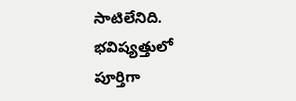సాటిలేనిది. భవిష్యత్తులో పూర్తిగా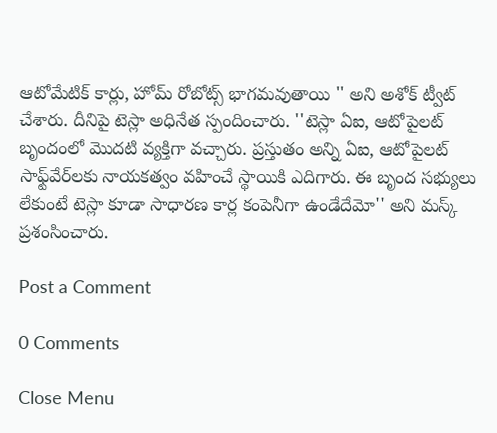ఆటోమేటిక్‌ కార్లు, హోమ్ రోబోట్స్‌ భాగమవుతాయి '' అని అశోక్ ట్వీట్‌ చేశారు. దీనిపై టెస్లా అధినేత స్పందించారు. ''టెస్లా ఏఐ, ఆటోపైలట్‌ బృందంలో మొదటి వ్యక్తిగా వచ్చారు. ప్రస్తుతం అన్ని ఏఐ, ఆటోపైలట్‌ సాఫ్ట్‌వేర్‌లకు నాయకత్వం వహించే స్థాయికి ఎదిగారు. ఈ బృంద సభ్యులు లేకుంటే టెస్లా కూడా సాధారణ కార్ల కంపెనీగా ఉండేదేమో'' అని మస్క్‌ ప్రశంసించారు.

Post a Comment

0 Comments

Close Menu